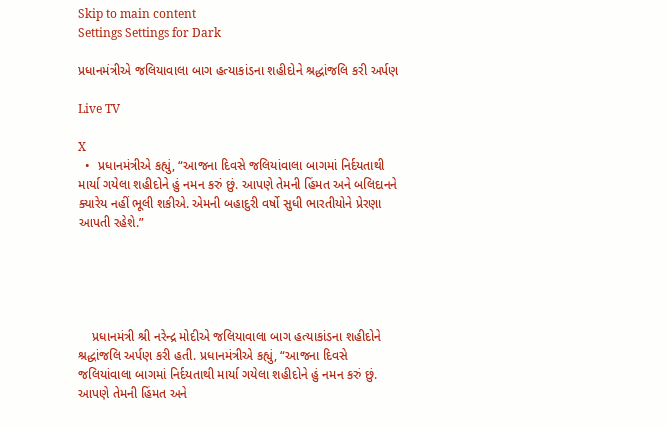Skip to main content
Settings Settings for Dark

પ્રધાનમંત્રીએ જલિયાવાલા બાગ હત્યાકાંડના શહીદોને શ્રદ્ધાંજલિ કરી અર્પણ

Live TV

X
  •  પ્રધાનમંત્રીએ કહ્યું, “આજના દિવસે જલિયાંવાલા બાગમાં નિર્દયતાથી માર્યા ગયેલા શહીદોને હું નમન કરું છું. આપણે તેમની હિંમત અને બલિદાનને ક્યારેય નહીં ભૂલી શકીએ. એમની બહાદુરી વર્ષો સુધી ભારતીયોને પ્રેરણા આપતી રહેશે.”





    પ્રધાનમંત્રી શ્રી નરેન્દ્ર મોદીએ જલિયાવાલા બાગ હત્યાકાંડના શહીદોને શ્રદ્ધાંજલિ અર્પણ કરી હતી. પ્રધાનમંત્રીએ કહ્યું, “આજના દિવસે જલિયાંવાલા બાગમાં નિર્દયતાથી માર્યા ગયેલા શહીદોને હું નમન કરું છું. આપણે તેમની હિંમત અને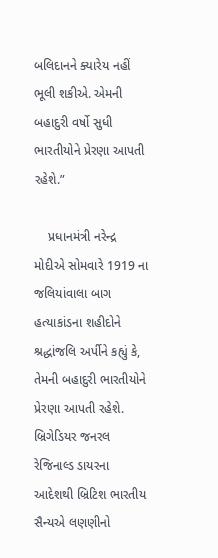બલિદાનને ક્યારેય નહીં ભૂલી શકીએ. એમની બહાદુરી વર્ષો સુધી ભારતીયોને પ્રેરણા આપતી રહેશે.”

    પ્રધાનમંત્રી નરેન્દ્ર મોદીએ સોમવારે 1919 ના જલિયાંવાલા બાગ હત્યાકાંડના શહીદોને શ્રદ્ધાંજલિ અર્પીને કહ્યું કે, તેમની બહાદુરી ભારતીયોને પ્રેરણા આપતી રહેશે. બ્રિગેડિયર જનરલ રેજિનાલ્ડ ડાયરના આદેશથી બ્રિટિશ ભારતીય સૈન્યએ લણણીનો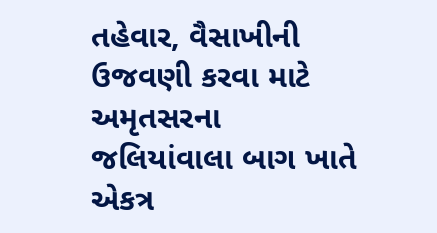તહેવાર, વૈસાખીની ઉજવણી કરવા માટે અમૃતસરના જલિયાંવાલા બાગ ખાતે એકત્ર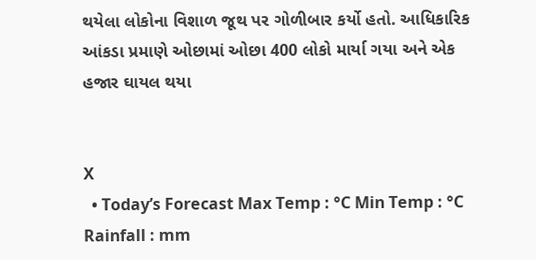થયેલા લોકોના વિશાળ જૂથ પર ગોળીબાર કર્યો હતો. આધિકારિક આંકડા પ્રમાણે ઓછામાં ઓછા 400 લોકો માર્યા ગયા અને એક હજાર ઘાયલ થયા


X
  • Today’s Forecast Max Temp : °C Min Temp : °C Rainfall : mm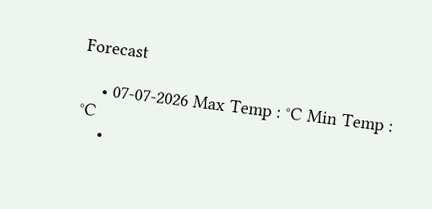Forecast

    • 07-07-2026 Max Temp : °C Min Temp : °C
    •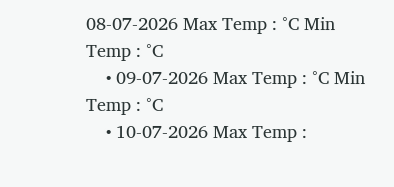08-07-2026 Max Temp : °C Min Temp : °C
    • 09-07-2026 Max Temp : °C Min Temp : °C
    • 10-07-2026 Max Temp :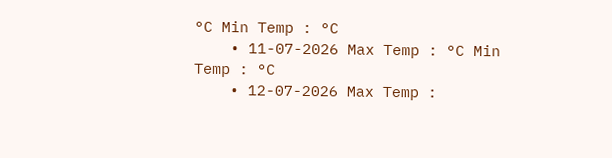°C Min Temp : °C
    • 11-07-2026 Max Temp : °C Min Temp : °C
    • 12-07-2026 Max Temp :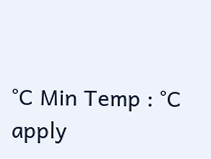°C Min Temp : °C
apply